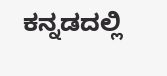ಕನ್ನಡದಲ್ಲಿ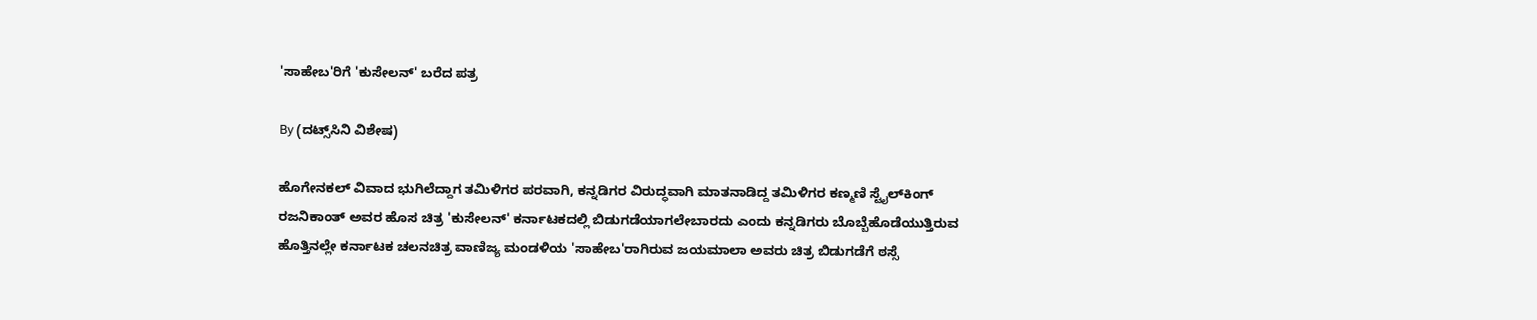'ಸಾಹೇಬ'ರಿಗೆ 'ಕುಸೇಲನ್' ಬರೆದ ಪತ್ರ

By (ದಟ್ಸ್‌ಸಿನಿ ವಿಶೇಷ)

ಹೊಗೇನಕಲ್ ವಿವಾದ ಭುಗಿಲೆದ್ದಾಗ ತಮಿಳಿಗರ ಪರವಾಗಿ, ಕನ್ನಡಿಗರ ವಿರುದ್ಧವಾಗಿ ಮಾತನಾಡಿದ್ದ ತಮಿಳಿಗರ ಕಣ್ಮಣಿ ಸ್ಟೈಲ್‌ಕಿಂಗ್ ರಜನಿಕಾಂತ್ ಅವರ ಹೊಸ ಚಿತ್ರ 'ಕುಸೇಲನ್' ಕರ್ನಾಟಕದಲ್ಲಿ ಬಿಡುಗಡೆಯಾಗಲೇಬಾರದು ಎಂದು ಕನ್ನಡಿಗರು ಬೊಬ್ಬೆಹೊಡೆಯುತ್ತಿರುವ ಹೊತ್ತಿನಲ್ಲೇ ಕರ್ನಾಟಕ ಚಲನಚಿತ್ರ ವಾಣಿಜ್ಯ ಮಂಡಳಿಯ 'ಸಾಹೇಬ'ರಾಗಿರುವ ಜಯಮಾಲಾ ಅವರು ಚಿತ್ರ ಬಿಡುಗಡೆಗೆ ಠಸ್ಸೆ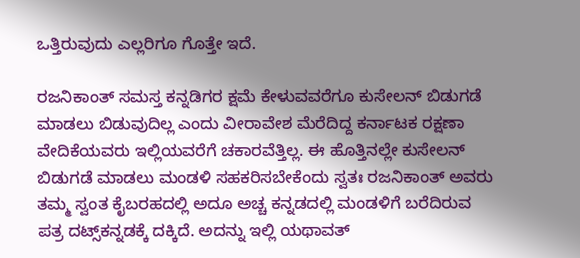ಒತ್ತಿರುವುದು ಎಲ್ಲರಿಗೂ ಗೊತ್ತೇ ಇದೆ.

ರಜನಿಕಾಂತ್ ಸಮಸ್ತ ಕನ್ನಡಿಗರ ಕ್ಷಮೆ ಕೇಳುವವರೆಗೂ ಕುಸೇಲನ್ ಬಿಡುಗಡೆ ಮಾಡಲು ಬಿಡುವುದಿಲ್ಲ ಎಂದು ವೀರಾವೇಶ ಮೆರೆದಿದ್ದ ಕರ್ನಾಟಕ ರಕ್ಷಣಾ ವೇದಿಕೆಯವರು ಇಲ್ಲಿಯವರೆಗೆ ಚಕಾರವೆತ್ತಿಲ್ಲ. ಈ ಹೊತ್ತಿನಲ್ಲೇ ಕುಸೇಲನ್ ಬಿಡುಗಡೆ ಮಾಡಲು ಮಂಡಳಿ ಸಹಕರಿಸಬೇಕೆಂದು ಸ್ವತಃ ರಜನಿಕಾಂತ್ ಅವರು ತಮ್ಮ ಸ್ವಂತ ಕೈಬರಹದಲ್ಲಿ ಅದೂ ಅಚ್ಚ ಕನ್ನಡದಲ್ಲಿ ಮಂಡಳಿಗೆ ಬರೆದಿರುವ ಪತ್ರ ದಟ್ಸ್‌ಕನ್ನಡಕ್ಕೆ ದಕ್ಕಿದೆ. ಅದನ್ನು ಇಲ್ಲಿ ಯಥಾವತ್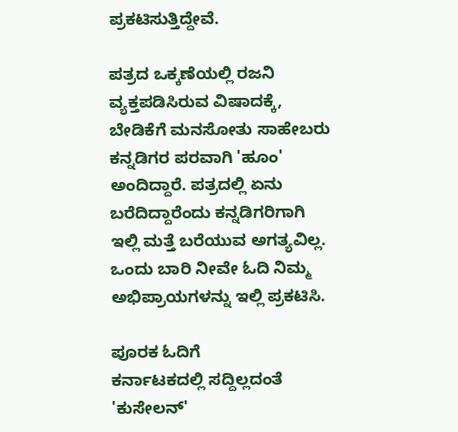ಪ್ರಕಟಿಸುತ್ತಿದ್ದೇವೆ.

ಪತ್ರದ ಒಕ್ಕಣೆಯಲ್ಲಿ ರಜನಿ ವ್ಯಕ್ತಪಡಿಸಿರುವ ವಿಷಾದಕ್ಕೆ, ಬೇಡಿಕೆಗೆ ಮನಸೋತು ಸಾಹೇಬರು ಕನ್ನಡಿಗರ ಪರವಾಗಿ 'ಹೂಂ' ಅಂದಿದ್ದಾರೆ. ಪತ್ರದಲ್ಲಿ ಏನು ಬರೆದಿದ್ದಾರೆಂದು ಕನ್ನಡಿಗರಿಗಾಗಿ ಇಲ್ಲಿ ಮತ್ತೆ ಬರೆಯುವ ಅಗತ್ಯವಿಲ್ಲ. ಒಂದು ಬಾರಿ ನೀವೇ ಓದಿ ನಿಮ್ಮ ಅಭಿಪ್ರಾಯಗಳನ್ನು ಇಲ್ಲಿ ಪ್ರಕಟಿಸಿ.

ಪೂರಕ ಓದಿಗೆ
ಕರ್ನಾಟಕದಲ್ಲಿ ಸದ್ದಿಲ್ಲದಂತೆ 'ಕುಸೇಲನ್'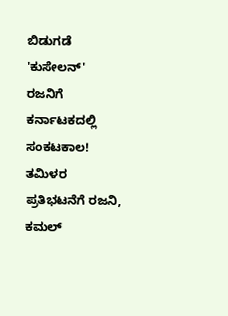ಬಿಡುಗಡೆ
'ಕುಸೇಲನ್‌' ರಜನಿಗೆ ಕರ್ನಾಟಕದಲ್ಲಿ ಸಂಕಟಕಾಲ!
ತಮಿಳರ ಪ್ರತಿಭಟನೆಗೆ ರಜನಿ, ಕಮಲ್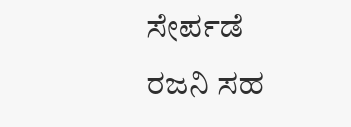ಸೇರ್ಪಡೆ
ರಜನಿ ಸಹ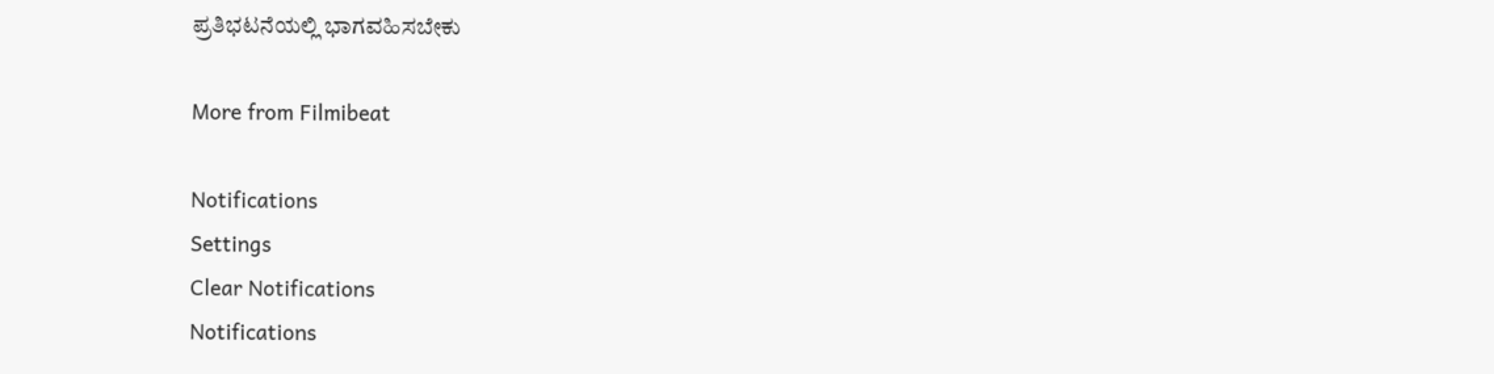ಪ್ರತಿಭಟನೆಯಲ್ಲಿ ಭಾಗವಹಿಸಬೇಕು

More from Filmibeat

Notifications
Settings
Clear Notifications
Notifications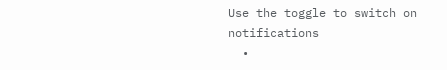Use the toggle to switch on notifications
  •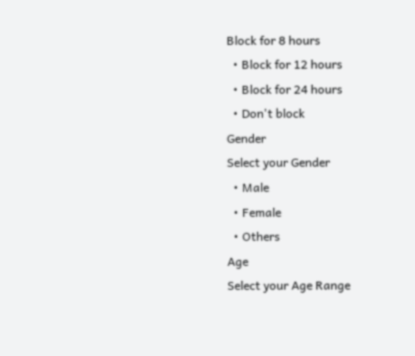Block for 8 hours
  • Block for 12 hours
  • Block for 24 hours
  • Don't block
Gender
Select your Gender
  • Male
  • Female
  • Others
Age
Select your Age Range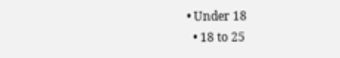• Under 18
  • 18 to 25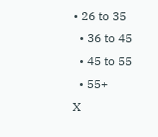• 26 to 35
  • 36 to 45
  • 45 to 55
  • 55+
X